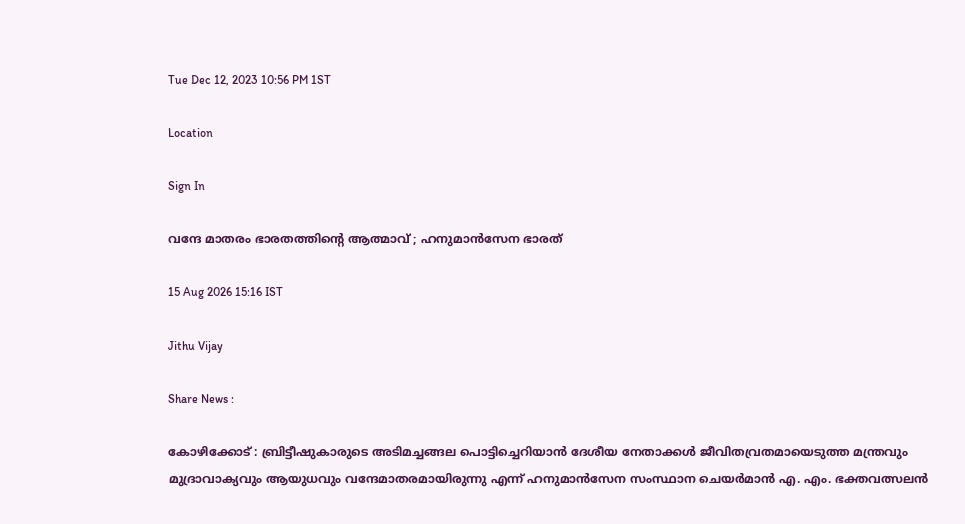Tue Dec 12, 2023 10:56 PM 1ST

Location

Sign In

വന്ദേ മാതരം ഭാരതത്തിൻ്റെ ആത്മാവ് ; ഹനുമാൻസേന ഭാരത്

15 Aug 2026 15:16 IST

Jithu Vijay

Share News :

കോഴിക്കോട് : ബ്രിട്ടീഷുകാരുടെ അടിമച്ചങ്ങല പൊട്ടിച്ചെറിയാൻ ദേശീയ നേതാക്കൾ ജീവിതവ്രതമായെടുത്ത മന്ത്രവും മുദ്രാവാക്യവും ആയുധവും വന്ദേമാതരമായിരുന്നു എന്ന് ഹനുമാൻസേന സംസ്ഥാന ചെയർമാൻ എ. എം. ഭക്തവത്സലൻ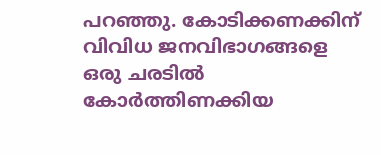പറഞ്ഞു. കോടിക്കണക്കിന് വിവിധ ജനവിഭാഗങ്ങളെ ഒരു ചരടിൽ കോർത്തിണക്കിയ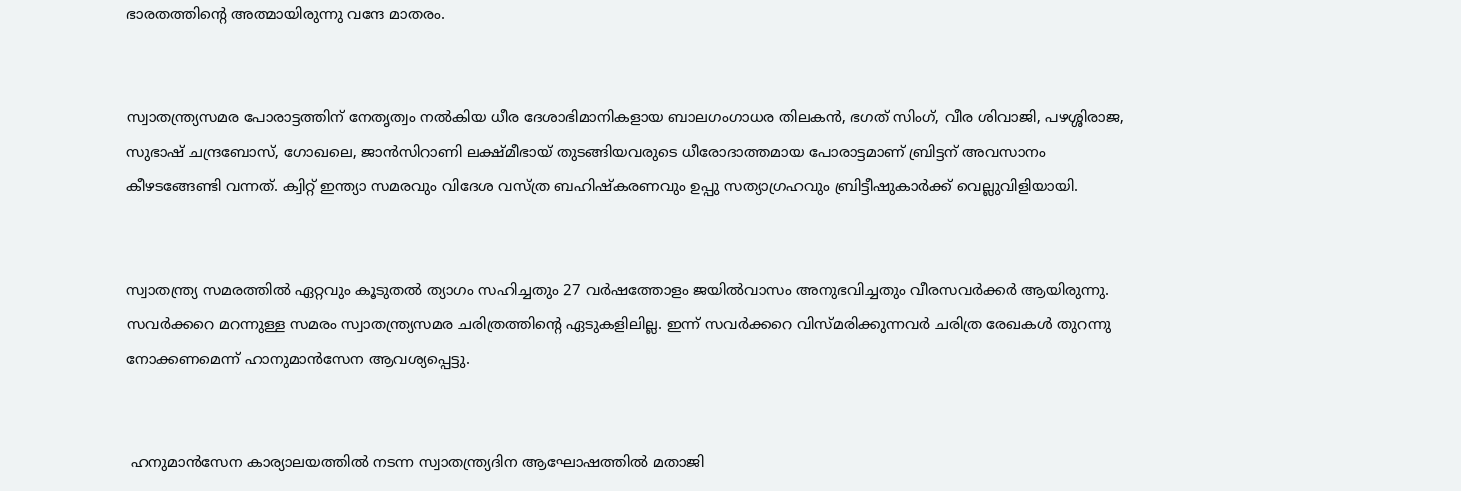ഭാരതത്തിൻ്റെ അത്മായിരുന്നു വന്ദേ മാതരം.


സ്വാതന്ത്ര്യസമര പോരാട്ടത്തിന് നേതൃത്വം നൽകിയ ധീര ദേശാഭിമാനികളായ ബാലഗംഗാധര തിലകൻ, ഭഗത് സിംഗ്, വീര ശിവാജി, പഴശ്ശിരാജ, സുഭാഷ് ചന്ദ്രബോസ്, ഗോഖലെ, ജാൻസിറാണി ലക്ഷ്മീഭായ് തുടങ്ങിയവരുടെ ധീരോദാത്തമായ പോരാട്ടമാണ് ബ്രിട്ടന് അവസാനം കീഴടങ്ങേണ്ടി വന്നത്. ക്വിറ്റ് ഇന്ത്യാ സമരവും വിദേശ വസ്ത്ര ബഹിഷ്‌കരണവും ഉപ്പു സത്യാഗ്രഹവും ബ്രിട്ടീഷുകാർക്ക് വെല്ലുവിളിയായി.


സ്വാതന്ത്ര്യ സമരത്തിൽ ഏറ്റവും കൂടുതൽ ത്യാഗം സഹിച്ചതും 27 വർഷത്തോളം ജയിൽവാസം അനുഭവിച്ചതും വീരസവർക്കർ ആയിരുന്നു. സവർക്കറെ മറന്നുള്ള സമരം സ്വാതന്ത്ര്യസമര ചരിത്രത്തിൻ്റെ ഏടുകളിലില്ല. ഇന്ന് സവർക്കറെ വിസ്മരിക്കുന്നവർ ചരിത്ര രേഖകൾ തുറന്നു നോക്കണമെന്ന് ഹാനുമാൻസേന ആവശ്യപ്പെട്ടു.


 ഹനുമാൻസേന കാര്യാലയത്തിൽ നടന്ന സ്വാതന്ത്ര്യദിന ആഘോഷത്തിൽ മതാജി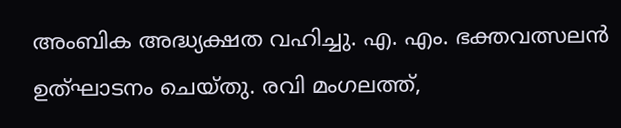അംബിക അദ്ധ്യക്ഷത വഹിച്ചു. എ. എം. ഭക്തവത്സലൻ ഉത്ഘാടനം ചെയ്തു. രവി മംഗലത്ത്,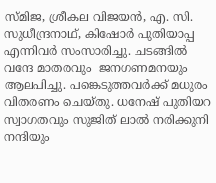സ്‌മിജ, ശ്രീകല വിജയൻ, എ. സി. സുധീന്ദ്രനാഥ്, കിഷോർ പുതിയാപ്പ എന്നിവർ സംസാരിച്ചു. ചടങ്ങിൽ വന്ദേ മാതരവും  ജനഗണമനയും ആലപിച്ചു. പങ്കെടുത്തവർക്ക് മധുരം വിതരണം ചെയ്തു. ധനേഷ് പുതിയറ സ്വാഗതവും സുജിത് ലാൽ നരിക്കുനി നന്ദിയും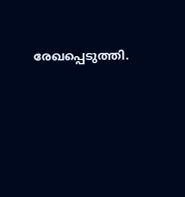രേഖപ്പെടുത്തി.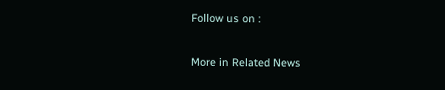Follow us on :

More in Related News